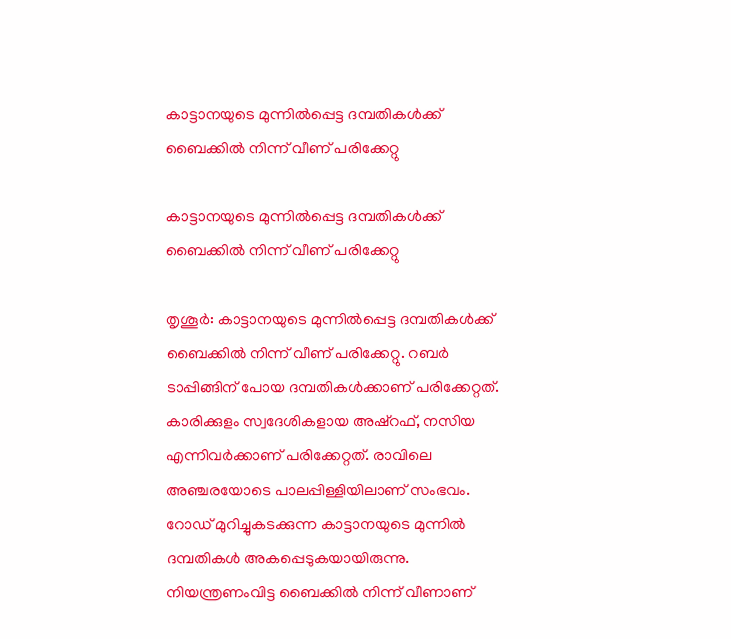കാട്ടാനയുടെ മുന്നില്‍പ്പെട്ട ദമ്പതികള്‍ക്ക് ബൈക്കില്‍ നിന്ന് വീണ് പരിക്കേറ്റു

കാട്ടാനയുടെ മുന്നില്‍പ്പെട്ട ദമ്പതികള്‍ക്ക് ബൈക്കില്‍ നിന്ന് വീണ് പരിക്കേറ്റു

തൃശൂര്‍: കാട്ടാനയുടെ മുന്നില്‍പ്പെട്ട ദമ്പതികള്‍ക്ക് ബൈക്കില്‍ നിന്ന് വീണ് പരിക്കേറ്റു. റബര്‍ ടാപ്പിങ്ങിന് പോയ ദമ്പതികള്‍ക്കാണ് പരിക്കേറ്റത്. കാരിക്കുളം സ്വദേശികളായ അഷ്‌റഫ്, നസിയ എന്നിവര്‍ക്കാണ് പരിക്കേറ്റത്. രാവിലെ അഞ്ചരയോടെ പാലപ്പിള്ളിയിലാണ് സംഭവം. റോഡ് മുറിച്ചുകടക്കുന്ന കാട്ടാനയുടെ മുന്നില്‍ ദമ്പതികള്‍ അകപ്പെടുകയായിരുന്നു. നിയന്ത്രണംവിട്ട ബൈക്കില്‍ നിന്ന് വീണാണ്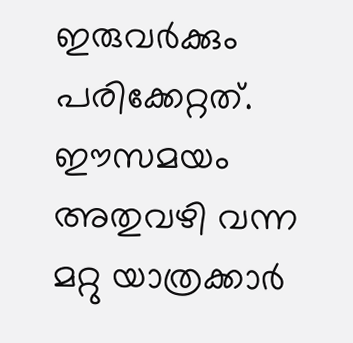ഇരുവര്‍ക്കും പരിക്കേറ്റത്. ഈസമയം അതുവഴി വന്ന മറ്റു യാത്രക്കാര്‍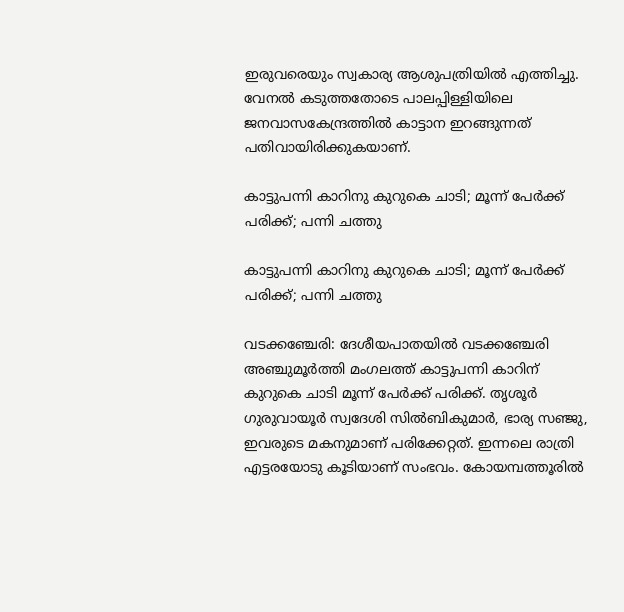ഇരുവരെയും സ്വകാര്യ ആശുപത്രിയില്‍ എത്തിച്ചു. വേനല്‍ കടുത്തതോടെ പാലപ്പിള്ളിയിലെ ജനവാസകേന്ദ്രത്തില്‍ കാട്ടാന ഇറങ്ങുന്നത് പതിവായിരിക്കുകയാണ്.

കാട്ടുപന്നി കാറിനു കുറുകെ ചാടി; മൂന്ന് പേർക്ക് പരിക്ക്; പന്നി ചത്തു

കാട്ടുപന്നി കാറിനു കുറുകെ ചാടി; മൂന്ന് പേർക്ക് പരിക്ക്; പന്നി ചത്തു

വടക്കഞ്ചേരി: ദേശീയപാതയിൽ വടക്കഞ്ചേരി അഞ്ചുമൂർത്തി മംഗലത്ത് കാട്ടുപന്നി കാറിന് കുറുകെ ചാടി മൂന്ന് പേർക്ക് പരിക്ക്. തൃശൂർ ഗുരുവായൂർ സ്വദേശി സിൽബികുമാർ, ഭാര്യ സഞ്ജു, ഇവരുടെ മകനുമാണ് പരിക്കേറ്റത്. ഇന്നലെ രാത്രി എട്ടരയോടു കൂടിയാണ് സംഭവം. കോയമ്പത്തൂരിൽ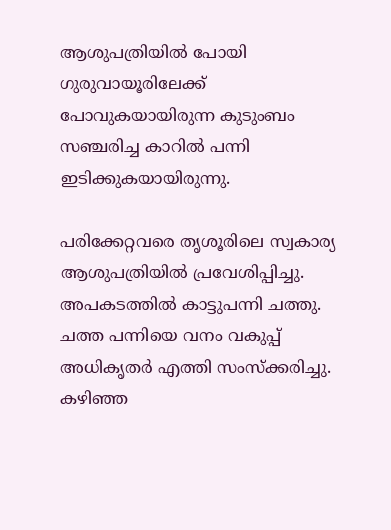ആശുപത്രിയിൽ പോയി ഗുരുവായൂരിലേക്ക് പോവുകയായിരുന്ന കുടുംബം സഞ്ചരിച്ച കാറിൽ പന്നി ഇടിക്കുകയായിരുന്നു.

പരിക്കേറ്റവരെ തൃശൂരിലെ സ്വകാര്യ ആശുപത്രിയിൽ പ്രവേശിപ്പിച്ചു. അപകടത്തിൽ കാട്ടുപന്നി ചത്തു. ചത്ത പന്നിയെ വനം വകുപ്പ് അധികൃതർ എത്തി സംസ്ക്കരിച്ചു. കഴിഞ്ഞ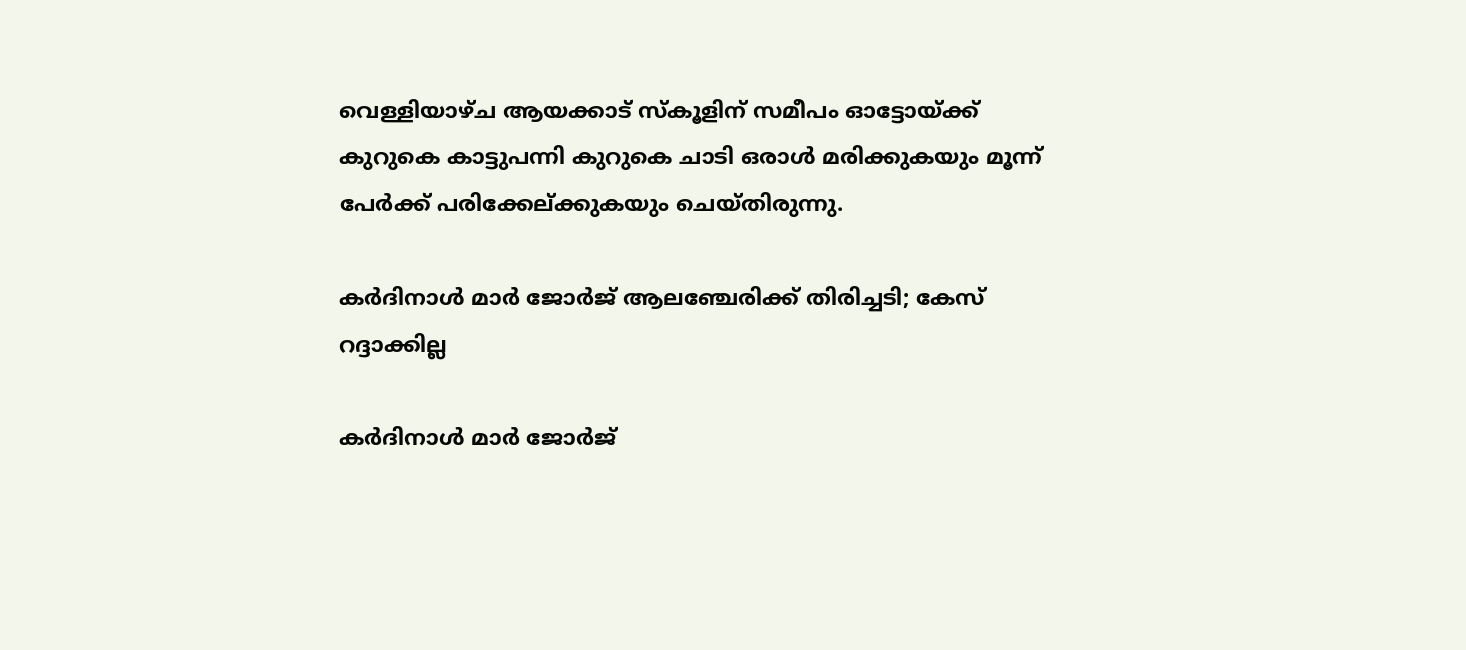വെള്ളിയാഴ്ച ആയക്കാട് സ്കൂളിന് സമീപം ഓട്ടോയ്‌ക്ക് കുറുകെ കാട്ടുപന്നി കുറുകെ ചാടി ഒരാൾ മരിക്കുകയും മൂന്ന് പേർക്ക് പരിക്കേല്ക്കുകയും ചെയ്തിരുന്നു.

കര്‍ദിനാള്‍ മാര്‍ ജോര്‍ജ് ആലഞ്ചേരിക്ക് തിരിച്ചടി; കേസ് റദ്ദാക്കില്ല

കര്‍ദിനാള്‍ മാര്‍ ജോര്‍ജ്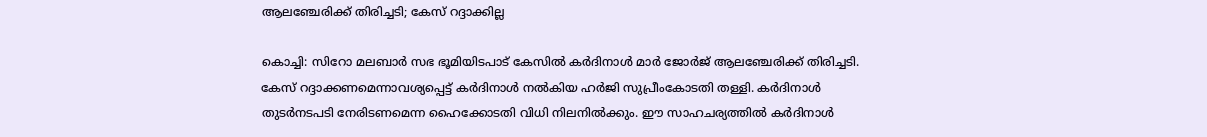ആലഞ്ചേരിക്ക് തിരിച്ചടി; കേസ് റദ്ദാക്കില്ല

കൊച്ചി: സിറോ മലബാര്‍ സഭ ഭൂമിയിടപാട് കേസില്‍ കര്‍ദിനാള്‍ മാര്‍ ജോര്‍ജ് ആലഞ്ചേരിക്ക് തിരിച്ചടി. കേസ് റദ്ദാക്കണമെന്നാവശ്യപ്പെട്ട് കര്‍ദിനാള്‍ നല്‍കിയ ഹര്‍ജി സുപ്രീംകോടതി തള്ളി. കര്‍ദിനാള്‍ തുടര്‍നടപടി നേരിടണമെന്ന ഹൈക്കോടതി വിധി നിലനില്‍ക്കും. ഈ സാഹചര്യത്തില്‍ കര്‍ദിനാള്‍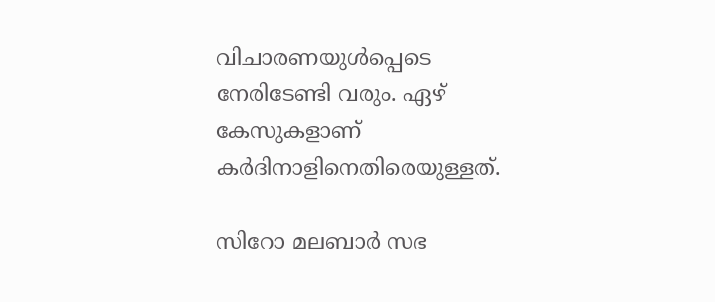വിചാരണയുള്‍പ്പെടെ നേരിടേണ്ടി വരും. ഏഴ് കേസുകളാണ് കര്‍ദിനാളിനെതിരെയുള്ളത്.

സിറോ മലബാര്‍ സഭ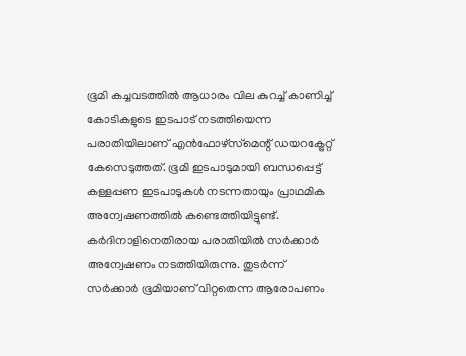ഭൂമി കച്ചവടത്തില്‍ ആധാരം വില കുറച്ച് കാണിച്ച് കോടികളുടെ ഇടപാട് നടത്തിയെന്ന പരാതിയിലാണ് എന്‍ഫോഴ്‌സ്‌മെന്റ് ഡയറക്ട്രേറ്റ് കേസെടുത്തത്. ഭൂമി ഇടപാടുമായി ബന്ധപ്പെട്ട് കള്ളപ്പണ ഇടപാടുകള്‍ നടന്നതായും പ്രാഥമിക അന്വേഷണത്തില്‍ കണ്ടെത്തിയിട്ടുണ്ട്. കര്‍ദിനാളിനെതിരായ പരാതിയില്‍ സര്‍ക്കാര്‍ അന്വേഷണം നടത്തിയിരുന്നു. തുടര്‍ന്ന് സര്‍ക്കാര്‍ ഭൂമിയാണ് വിറ്റതെന്ന ആരോപണം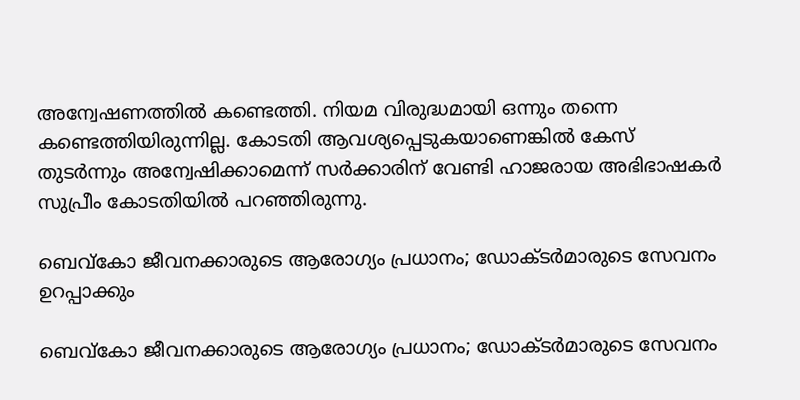അന്വേഷണത്തില്‍ കണ്ടെത്തി. നിയമ വിരുദ്ധമായി ഒന്നും തന്നെ കണ്ടെത്തിയിരുന്നില്ല. കോടതി ആവശ്യപ്പെടുകയാണെങ്കില്‍ കേസ് തുടര്‍ന്നും അന്വേഷിക്കാമെന്ന് സര്‍ക്കാരിന് വേണ്ടി ഹാജരായ അഭിഭാഷകര്‍ സുപ്രീം കോടതിയില്‍ പറഞ്ഞിരുന്നു.

ബെവ്കോ ജീവനക്കാരുടെ ആരോഗ്യം പ്രധാനം; ഡോക്ടർമാരുടെ സേവനം ഉറപ്പാക്കും

ബെവ്കോ ജീവനക്കാരുടെ ആരോഗ്യം പ്രധാനം; ഡോക്ടർമാരുടെ സേവനം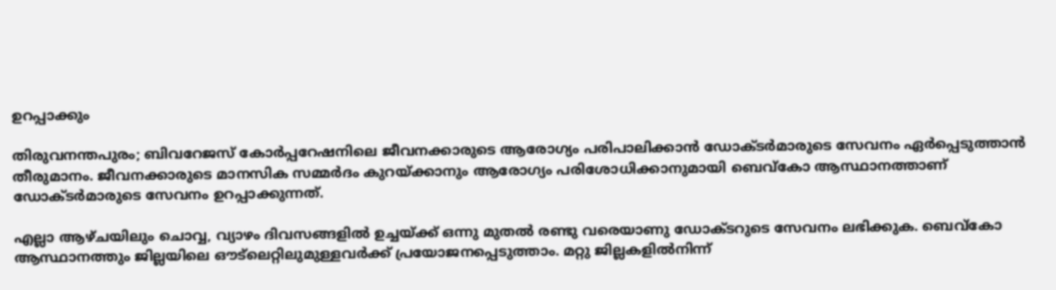ഉറപ്പാക്കും

തിരുവനന്തപുരം; ബിവറേജസ് കോർപ്പറേഷനിലെ ജീവനക്കാരുടെ ആരോഗ്യം പരിപാലിക്കാൻ ഡോക്ടർമാരുടെ സേവനം ഏർപ്പെടുത്താൻ തീരുമാനം. ജീവനക്കാരുടെ മാനസിക സമ്മർദം കുറയ്ക്കാനും ആരോഗ്യം പരിശോധിക്കാനുമായി ബെവ്കോ ആസ്ഥാനത്താണ് ഡോക്ടർമാരുടെ സേവനം ഉറപ്പാക്കുന്നത്.

എല്ലാ ആഴ്ചയിലും ചൊവ്വ, വ്യാഴം ദിവസങ്ങളിൽ ഉച്ചയ്ക്ക് ഒന്നു മുതൽ രണ്ടു വരെയാണു ഡോക്ടറുടെ സേവനം ലഭിക്കുക. ബെവ്കോ ആസ്ഥാനത്തും ജില്ലയിലെ ഔട്‌ലെറ്റിലുമുള്ളവർക്ക് പ്രയോജനപ്പെടുത്താം. മറ്റു ജില്ലകളിൽനിന്ന്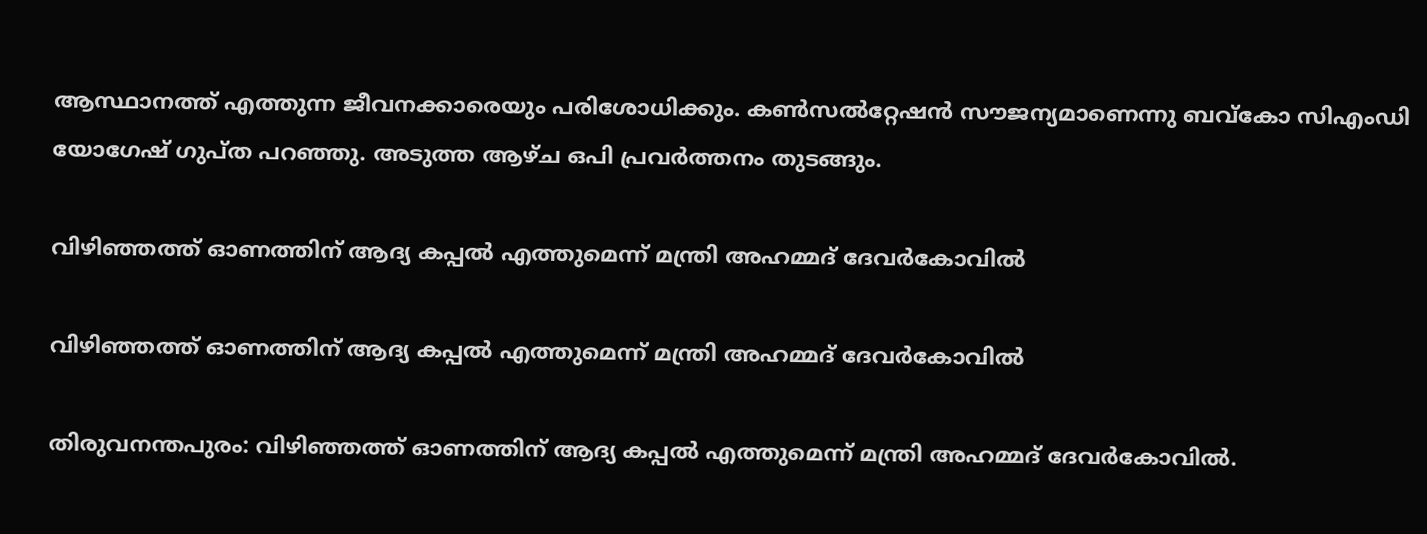ആസ്ഥാനത്ത് എത്തുന്ന ജീവനക്കാരെയും പരിശോധിക്കും. കൺസൽറ്റേഷൻ സൗജന്യമാണെന്നു ബവ്കോ സിഎംഡി യോഗേഷ് ഗുപ്ത പറഞ്ഞു. അടുത്ത ആഴ്ച ഒപി പ്രവർത്തനം തുടങ്ങും.

വിഴിഞ്ഞത്ത് ഓണത്തിന് ആദ്യ കപ്പൽ എത്തുമെന്ന് മന്ത്രി അഹമ്മദ് ദേവർകോവിൽ

വിഴിഞ്ഞത്ത് ഓണത്തിന് ആദ്യ കപ്പൽ എത്തുമെന്ന് മന്ത്രി അഹമ്മദ് ദേവർകോവിൽ

തിരുവനന്തപുരം: വിഴിഞ്ഞത്ത് ഓണത്തിന് ആദ്യ കപ്പൽ എത്തുമെന്ന് മന്ത്രി അഹമ്മദ് ദേവർകോവിൽ.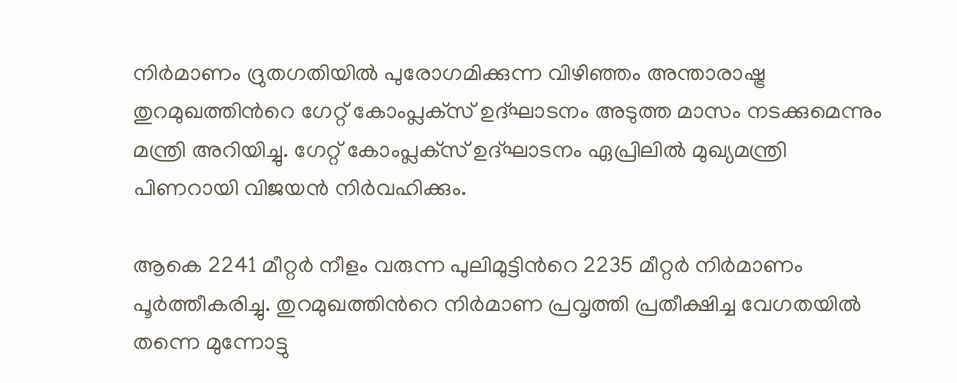നിർമാണം ദ്രുതഗതിയിൽ പുരോഗമിക്കുന്ന വിഴിഞ്ഞം അന്താരാഷ്ട്ര തുറമുഖത്തിന്‍റെ ഗേറ്റ് കോംപ്ലക്‌സ് ഉദ്ഘാടനം അടുത്ത മാസം നടക്കുമെന്നും മന്ത്രി അറിയിച്ചു. ഗേറ്റ് കോംപ്ലക്‌സ് ഉദ്ഘാടനം ഏപ്രിലിൽ മുഖ്യമന്ത്രി പിണറായി വിജയൻ നിർവഹിക്കും.

ആകെ 2241 മീറ്റർ നീളം വരുന്ന പുലിമുട്ടിന്‍റെ 2235 മീറ്റർ നിർമാണം പൂർത്തീകരിച്ചു. തുറമുഖത്തിന്‍റെ നിർമാണ പ്രവൃത്തി പ്രതീക്ഷിച്ച വേഗതയിൽ തന്നെ മുന്നോട്ടു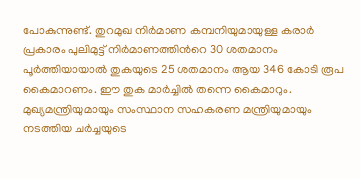പോകുന്നുണ്ട്. തുറമുഖ നിർമാണ കമ്പനിയുമായുള്ള കരാർ പ്രകാരം പുലിമുട്ട് നിർമാണത്തിന്‍റെ 30 ശതമാനം പൂർത്തിയായാൽ തുകയുടെ 25 ശതമാനം ആയ 346 കോടി രൂപ കൈമാറണം. ഈ തുക മാർച്ചിൽ തന്നെ കൈമാറും. മുഖ്യമന്ത്രിയുമായും സംസ്ഥാന സഹകരണ മന്ത്രിയുമായും നടത്തിയ ചർച്ചയുടെ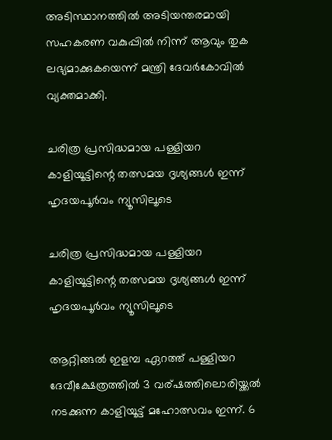അടിസ്ഥാനത്തിൽ അടിയന്തരമായി സഹകരണ വകുപ്പിൽ നിന്ന് ആവും തുക ലഭ്യമാക്കുകയെന്ന് മന്ത്രി ദേവർകോവിൽ വ്യക്തമാക്കി.

ചരിത്ര പ്രസിദ്ധമായ പള്ളിയറ കാളിയൂട്ടിന്റെ തത്സമയ ദൃശ്യങ്ങൾ ഇന്ന് ഹൃദയപൂർവം ന്യൂസിലൂടെ

ചരിത്ര പ്രസിദ്ധമായ പള്ളിയറ കാളിയൂട്ടിന്റെ തത്സമയ ദൃശ്യങ്ങൾ ഇന്ന് ഹൃദയപൂർവം ന്യൂസിലൂടെ

ആറ്റിങ്ങൽ ഇളമ്പ ഏറത്ത്‌ പള്ളിയറ ദേവീക്ഷേത്രത്തിൽ 3 വര്ഷത്തിലൊരിയ്ക്കൽ നടക്കുന്ന കാളിയൂട്ട് മഹോത്സവം ഇന്ന്. 6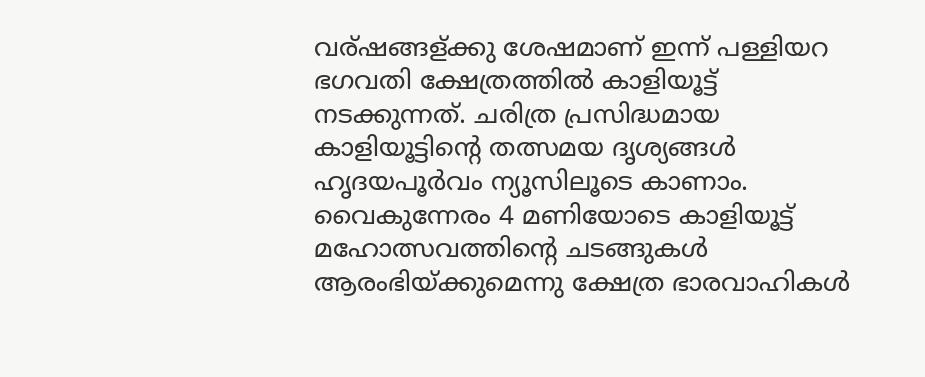വര്ഷങ്ങള്ക്കു ശേഷമാണ് ഇന്ന് പള്ളിയറ ഭഗവതി ക്ഷേത്രത്തിൽ കാളിയൂട്ട് നടക്കുന്നത്. ചരിത്ര പ്രസിദ്ധമായ കാളിയൂട്ടിന്റെ തത്സമയ ദൃശ്യങ്ങൾ ഹൃദയപൂർവം ന്യൂസിലൂടെ കാണാം. വൈകുന്നേരം 4 മണിയോടെ കാളിയൂട്ട് മഹോത്സവത്തിന്റെ ചടങ്ങുകൾ ആരംഭിയ്ക്കുമെന്നു ക്ഷേത്ര ഭാരവാഹികൾ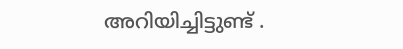അറിയിച്ചിട്ടുണ്ട് .